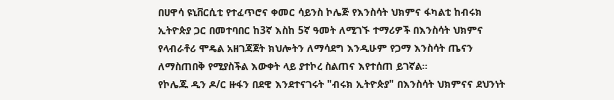በሀዋሳ ዩኒቨርሲቲ የተፈጥሮና ቀመር ሳይንስ ኮሌጅ የእንስሳት ህክምና ፋካልቲ ከብሩክ ኢትዮጵያ ጋር በመተባበር ከ3ኛ እስከ 5ኛ ዓመት ለሚገኙ ተማሪዎች በእንስሳት ህክምና የላብራቶሪ ሞዴል አዘገጃጀት ክህሎትን ለማሳደግ እንዲሁም የጋማ እንስሳት ጤናን ለማስጠበቅ የሚያስችል እውቀት ላይ ያተኮረ ስልጠና እየተሰጠ ይገኛል።
የኮሌጁ ዲን ዶ/ር ዙፋን በደዊ እንደተናገሩት "ብሩክ ኢትዮጵያ" በእንስሳት ህክምናና ደህንነት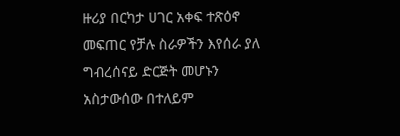ዙሪያ በርካታ ሀገር አቀፍ ተጽዕኖ መፍጠር የቻሉ ስራዎችን እየሰራ ያለ ግብረሰናይ ድርጅት መሆኑን አስታውሰው በተለይም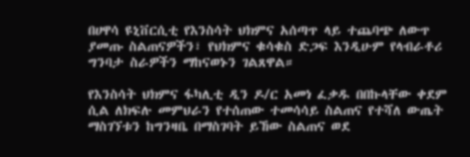በሀዋሳ ዩኒቨርሲቲ የእንስሳት ህክምና አሰጣጥ ላይ ተጨባጭ ለውጥ ያመጡ ስልጠናዎችን፣ የህክምና ቁሳቁስ ድጋፍ እንዲሁም የላብራቶሪ ግንባታ ስራዎችን ማከናወኑን ገልጸዋል።

የእንስሳት ህክምና ፋካሊቲ ዲን ዶ/ር አመነ ፈቃዱ በበኩላቸው ቀደም ሲል ለክፍሉ መምህራን የተሰጠው ተመሳሳይ ስልጠና የተሻለ ውጤት ማስገኘቱን ከግንዛቤ በማስገባት ይኸው ስልጠና ወደ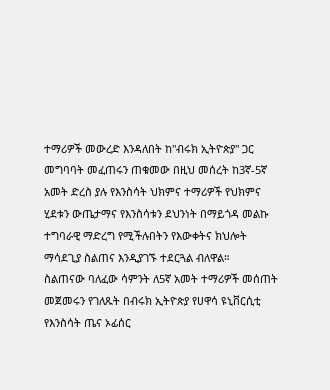ተማሪዎች መውረድ እንዳለበት ከ"ብሩክ ኢትዮጵያ" ጋር መግባባት መፈጠሩን ጠቁመው በዚህ መሰረት ከ3ኛ-5ኛ አመት ድረስ ያሉ የእንስሳት ህክምና ተማሪዎች የህክምና ሂደቱን ውጤታማና የእንስሳቱን ደህንነት በማይጎዳ መልኩ ተግባራዊ ማድረግ የሚችሉበትን የእውቀትና ክህሎት ማሳደጊያ ስልጠና እንዲያገኙ ተደርጓል ብለዋል።
ስልጠናው ባለፈው ሳምንት ለ5ኛ አመት ተማሪዎች መሰጠት መጀመሩን የገለጹት በብሩክ ኢትዮጵያ የሀዋሳ ዩኒቨርሲቲ የእንስሳት ጤና ኦፊሰር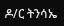ዶ/ር ትንሳኤ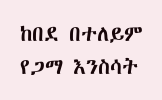ከበደ በተለይም የጋማ እንስሳት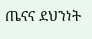ጤናና ደህንነት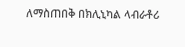ለማስጠበቅ በክሊኒካል ላብራቶሪ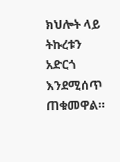ክህሎት ላይ ትኩረቱን አድርጎ እንደሚሰጥ ጠቁመዋል።